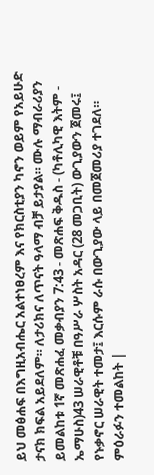ይህ መፅሐፍ በእግዚአብሔር አልተነፀረም እና የክርስቲያን ካኖን ወይም የአይሁድ ታናክ ክፍል አይደለም። ለታሪክና ለጥናት ዓላማ ብቻ ይታያል። ሙሉ ማብራሪያን ይመልከቱ 1ኛ መጽሐፈ መቃብያን 7:43 - መጽሐፍ ቅዱስ - (ካቶሊካዊ እትም - ኤማሁስ)43 ሠራዊቶቹ በዓሥራ ሦስት አዳር (28 መጋቢት) ውጊያውን ጀመሩ፤ የኑቃኖር ሠራዊት ተመታ፤ እርሱም ራሱ በውጊያው ላይ በመጀመሪያ ተገደለ። ምዕራፉን ተመልከት |